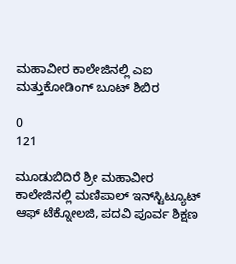ಮಹಾವೀರ ಕಾಲೇಜಿನಲ್ಲಿ ಎಐ ಮತ್ತುಕೋಡಿಂಗ್ ಬೂಟ್ ಶಿಬಿರ

0
121

ಮೂಡುಬಿದಿರೆ ಶ್ರೀ ಮಹಾವೀರ ಕಾಲೇಜಿನಲ್ಲಿ ಮಣಿಪಾಲ್ ಇನ್‌ಸ್ಟಿಟ್ಯೂಟ್ ಆಫ್ ಟೆಕ್ನೋಲಜಿ, ಪದವಿ ಪೂರ್ವ ಶಿಕ್ಷಣ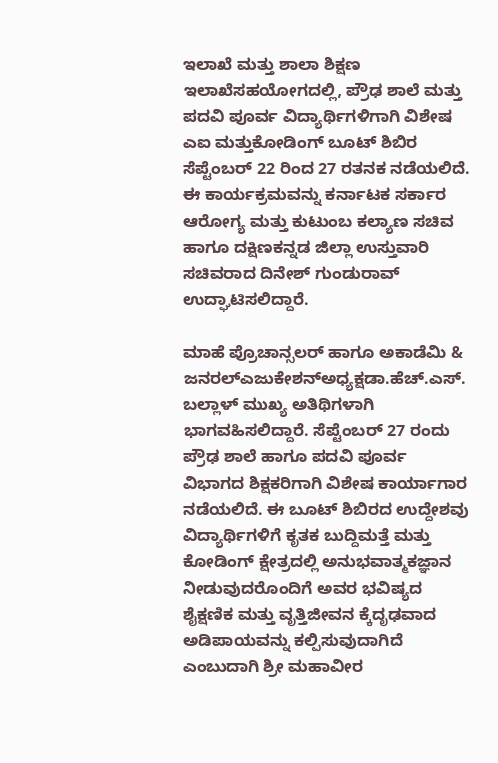ಇಲಾಖೆ ಮತ್ತು ಶಾಲಾ ಶಿಕ್ಷಣ ಇಲಾಖೆಸಹಯೋಗದಲ್ಲಿ, ಪ್ರೌಢ ಶಾಲೆ ಮತ್ತು ಪದವಿ ಪೂರ್ವ ವಿದ್ಯಾರ್ಥಿಗಳಿಗಾಗಿ ವಿಶೇಷ ಎಐ ಮತ್ತುಕೋಡಿಂಗ್ ಬೂಟ್ ಶಿಬಿರ ಸೆಪ್ಟೆಂಬರ್ 22 ರಿಂದ 27 ರತನಕ ನಡೆಯಲಿದೆ. ಈ ಕಾರ್ಯಕ್ರಮವನ್ನು ಕರ್ನಾಟಕ ಸರ್ಕಾರ ಆರೋಗ್ಯ ಮತ್ತು ಕುಟುಂಬ ಕಲ್ಯಾಣ ಸಚಿವ ಹಾಗೂ ದಕ್ಷಿಣಕನ್ನಡ ಜಿಲ್ಲಾ ಉಸ್ತುವಾರಿ ಸಚಿವರಾದ ದಿನೇಶ್‌ ಗುಂಡುರಾವ್‌ ಉದ್ಘಾಟಿಸಲಿದ್ದಾರೆ.

ಮಾಹೆ ಪ್ರೊಚಾನ್ಸಲರ್ ಹಾಗೂ ಅಕಾಡೆಮಿ & ಜನರಲ್‌ಎಜುಕೇಶನ್‌ಅಧ್ಯಕ್ಷಡಾ.ಹೆಚ್.ಎಸ್. ಬಲ್ಲಾಳ್ ಮುಖ್ಯ ಅತಿಥಿಗಳಾಗಿ ಭಾಗವಹಿಸಲಿದ್ದಾರೆ. ಸೆಪ್ಟೆಂಬರ್ 27 ರಂದು ಪ್ರೌಢ ಶಾಲೆ ಹಾಗೂ ಪದವಿ ಪೂರ್ವ ವಿಭಾಗದ ಶಿಕ್ಷಕರಿಗಾಗಿ ವಿಶೇಷ ಕಾರ್ಯಾಗಾರ ನಡೆಯಲಿದೆ. ಈ ಬೂಟ್ ಶಿಬಿರದ ಉದ್ದೇಶವು ವಿದ್ಯಾರ್ಥಿಗಳಿಗೆ ಕೃತಕ ಬುದ್ದಿಮತ್ತೆ ಮತ್ತು ಕೋಡಿಂಗ್‌ ಕ್ಷೇತ್ರದಲ್ಲಿ ಅನುಭವಾತ್ಮಕಜ್ಞಾನ ನೀಡುವುದರೊಂದಿಗೆ ಅವರ ಭವಿಷ್ಯದ ಶೈಕ್ಷಣಿಕ ಮತ್ತು ವೃತ್ತಿಜೀವನ ಕ್ಕೆದೃಢವಾದ ಅಡಿಪಾಯವನ್ನು ಕಲ್ಪಿಸುವುದಾಗಿದೆ ಎಂಬುದಾಗಿ ಶ್ರೀ ಮಹಾವೀರ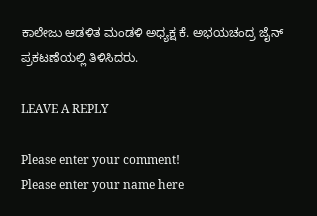ಕಾಲೇಜು ಆಡಳಿತ ಮಂಡಳಿ ಅಧ್ಯಕ್ಷ ಕೆ. ಅಭಯಚಂದ್ರ ಜೈನ್‌ ಪ್ರಕಟಣೆಯಲ್ಲಿ ತಿಳಿಸಿದರು.

LEAVE A REPLY

Please enter your comment!
Please enter your name here